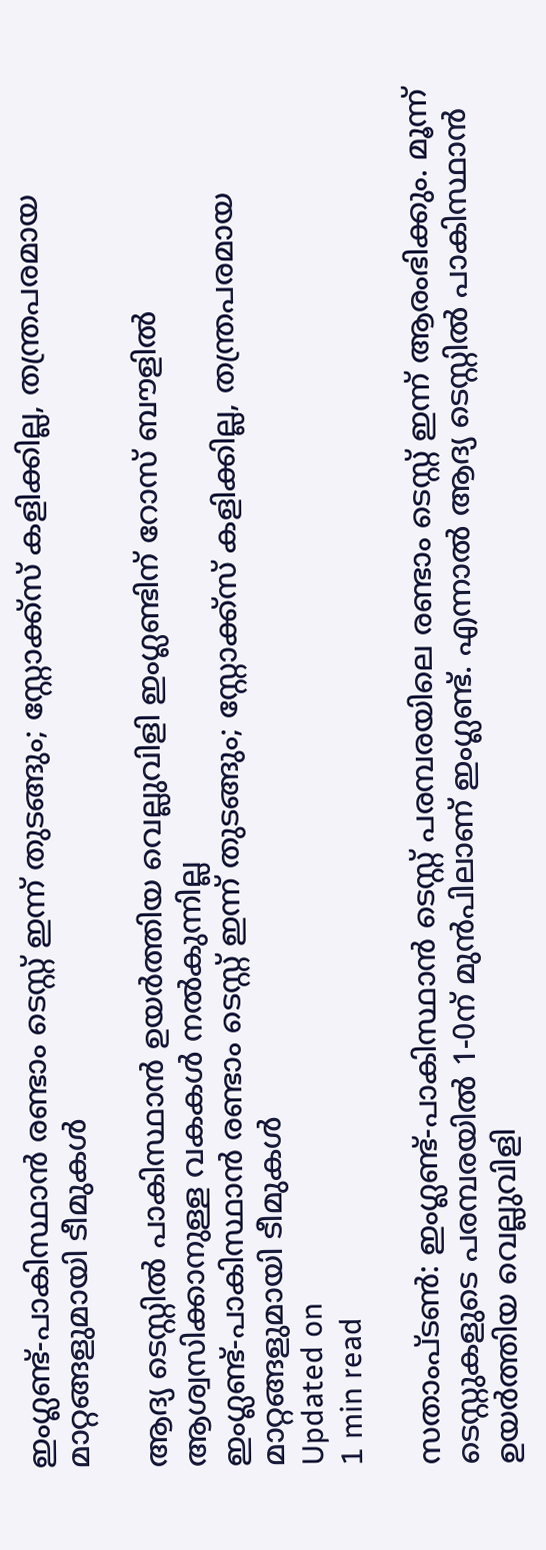ഇംഗ്ലണ്ട്-പാകിസ്ഥാന്‍ രണ്ടാം ടെസ്റ്റ് ഇന്ന് തുടങ്ങും; സ്റ്റോക്ക്‌സ് കളിക്കില്ല, തന്ത്രപരമായ മാറ്റങ്ങളുമായി ടീമുകള്‍

ആദ്യ ടെസ്റ്റില്‍ പാകിസ്ഥാന്‍ ഉയര്‍ത്തിയ വെല്ലുവിളി ഇംഗ്ലണ്ടിന് റോസ് ബൗളില്‍ ആശ്വസിക്കാനുള്ള വകകള്‍ നല്‍കുന്നില്ല
ഇംഗ്ലണ്ട്-പാകിസ്ഥാന്‍ രണ്ടാം ടെസ്റ്റ് ഇന്ന് തുടങ്ങും; സ്റ്റോക്ക്‌സ് കളിക്കില്ല, തന്ത്രപരമായ മാറ്റങ്ങളുമായി ടീമുകള്‍
Updated on
1 min read

സതാംപ്ടണ്‍: ഇംഗ്ലണ്ട്-പാകിസ്ഥാന്‍ ടെസ്റ്റ് പരമ്പരയിലെ രണ്ടാം ടെസ്റ്റ് ഇന്ന് ആരംഭിക്കും. മൂന്ന് ടെസ്റ്റുകളുടെ പരമ്പരയില്‍ 1-0ന് മുന്‍പിലാണ് ഇംഗ്ലണ്ട്. എന്നാല്‍ ആദ്യ ടെസ്റ്റില്‍ പാകിസ്ഥാന്‍ ഉയര്‍ത്തിയ വെല്ലുവിളി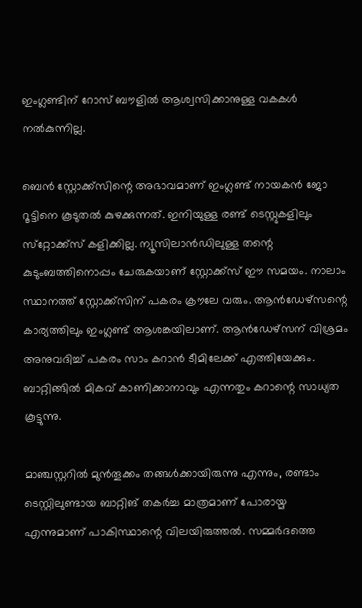ഇംഗ്ലണ്ടിന് റോസ് ബൗളില്‍ ആശ്വസിക്കാനുള്ള വകകള്‍ നല്‍കുന്നില്ല.

ബെന്‍ സ്റ്റോക്ക്‌സിന്റെ അഭാവമാണ് ഇംഗ്ലണ്ട് നായകന്‍ ജോ റൂട്ടിനെ കൂടുതല്‍ കുഴക്കുന്നത്. ഇനിയുള്ള രണ്ട് ടെസ്റ്റുകളിലും സ്‌റ്റോക്ക്‌സ് കളിക്കില്ല. ന്യൂസിലാന്‍ഡിലുള്ള തന്റെ കുടുംബത്തിനൊപ്പം ചേരുകയാണ് സ്റ്റോക്ക്‌സ് ഈ സമയം. നാലാം സ്ഥാനത്ത് സ്റ്റോക്ക്‌സിന് പകരം ക്രൗലേ വരും. ആന്‍ഡേഴ്‌സന്റെ കാര്യത്തിലും ഇംഗ്ലണ്ട് ആശങ്കയിലാണ്. ആന്‍ഡേഴ്‌സന് വിശ്രമം അനുവദിച്ച് പകരം സാം കറാന്‍ ടീമിലേക്ക് എത്തിയേക്കും. ബാറ്റിങ്ങില്‍ മികവ് കാണിക്കാനാവും എന്നതും കറാന്റെ സാധ്യത കൂട്ടുന്നു.

മാഞ്ചസ്റ്ററില്‍ മുന്‍തൂക്കം തങ്ങള്‍ക്കായിരുന്നു എന്നും, രണ്ടാം ടെസ്റ്റിലുണ്ടായ ബാറ്റിങ് തകര്‍ച്ച മാത്രമാണ് പോരായ്മ എന്നുമാണ് പാകിസ്ഥാന്റെ വിലയിരുത്തല്‍. സമ്മര്‍ദത്തെ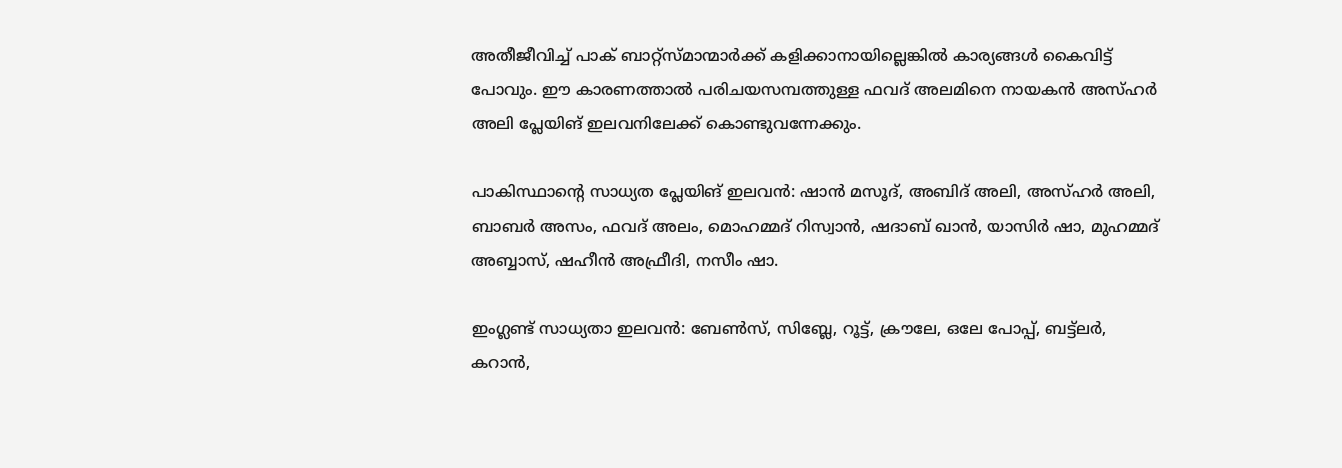അതീജീവിച്ച് പാക് ബാറ്റ്‌സ്മാന്മാര്‍ക്ക് കളിക്കാനായില്ലെങ്കില്‍ കാര്യങ്ങള്‍ കൈവിട്ട് പോവും. ഈ കാരണത്താല്‍ പരിചയസമ്പത്തുള്ള ഫവദ് അലമിനെ നായകന്‍ അസ്ഹര്‍ അലി പ്ലേയിങ് ഇലവനിലേക്ക് കൊണ്ടുവന്നേക്കും.

പാകിസ്ഥാന്റെ സാധ്യത പ്ലേയിങ് ഇലവന്‍: ഷാന്‍ മസൂദ്, അബിദ് അലി, അസ്ഹര്‍ അലി, ബാബര്‍ അസം, ഫവദ് അലം, മൊഹമ്മദ് റിസ്വാന്‍, ഷദാബ് ഖാന്‍, യാസിര്‍ ഷാ, മുഹമ്മദ് അബ്ബാസ്, ഷഹീന്‍ അഫ്രീദി, നസീം ഷാ.

ഇംഗ്ലണ്ട് സാധ്യതാ ഇലവന്‍: ബേണ്‍സ്, സിബ്ലേ, റൂട്ട്, ക്രൗലേ, ഒലേ പോപ്പ്, ബട്ട്‌ലര്‍, കറാന്‍,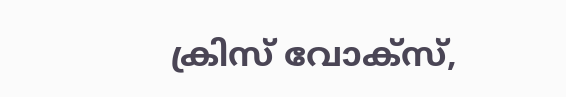ക്രിസ് വോക്‌സ്,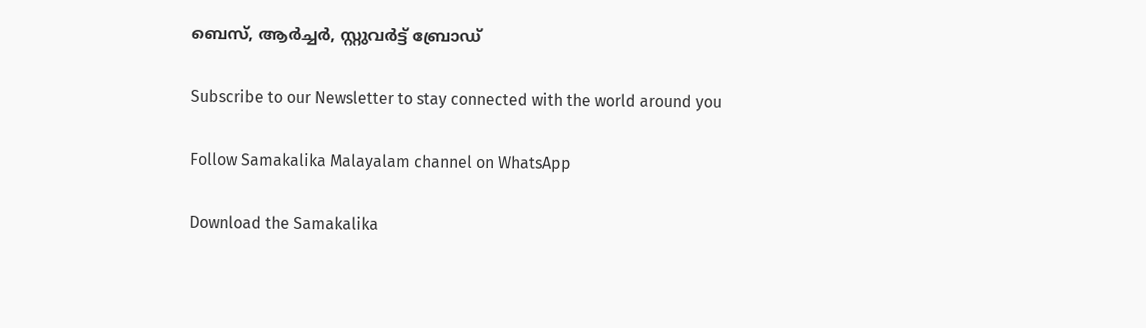ബെസ്, ആര്‍ച്ചര്‍, സ്റ്റുവര്‍ട്ട് ബ്രോഡ്

Subscribe to our Newsletter to stay connected with the world around you

Follow Samakalika Malayalam channel on WhatsApp

Download the Samakalika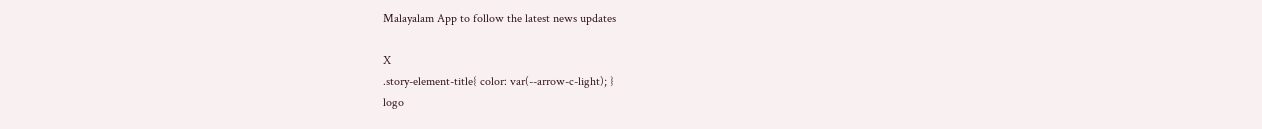Malayalam App to follow the latest news updates

X
.story-element-title{ color: var(--arrow-c-light); }
logo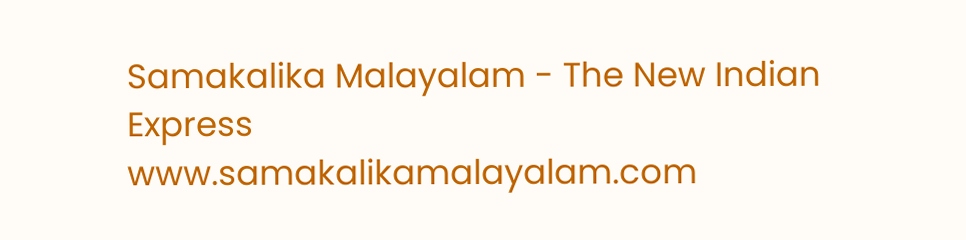Samakalika Malayalam - The New Indian Express
www.samakalikamalayalam.com